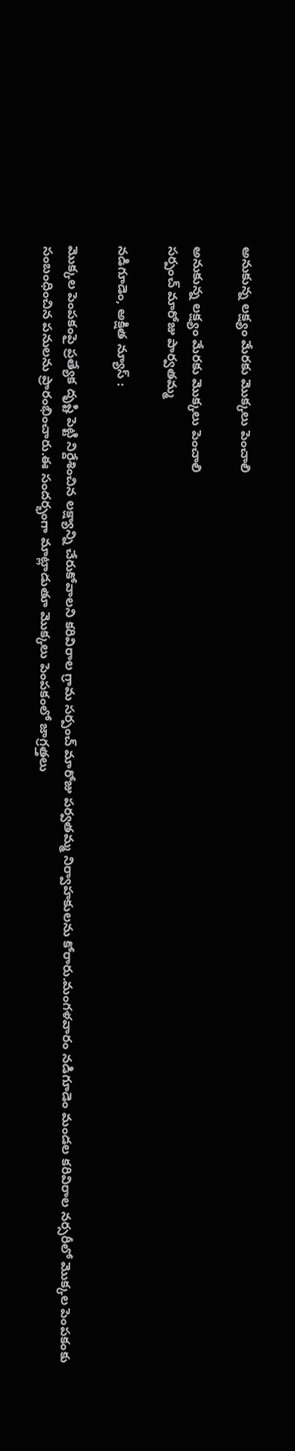అనుకున్న లక్ష్యం మేరకు మొక్కలు పెంచాలి

అనుకున్న లక్ష్యం మేరకు మొక్కలు పెంచాలి
సర్పంచ్ మారోజు పార్వతమ్మ

నడిగూడెం, అక్షిత న్యూస్ :

మొక్కల పెంపకంపై ప్రత్యేక దృష్టి పెట్టి నిర్దేశించిన లక్ష్యాన్ని చేరుకోవాలని కరివిరాల గ్రామ సర్పంచ్ మారోజు పర్వతమ్మ నిర్వాహకులను కోరారు.మంగళవారం నడిగూడెం మండల కరివిరాల నర్సరీలో మొక్కల పెంపకంకు సంబంధించిన పనులను ప్రారంభించారు.ఈ సందర్భంగా మాట్లాడుతూ మొక్కలు పెంపకంలో జాగ్రత్తలు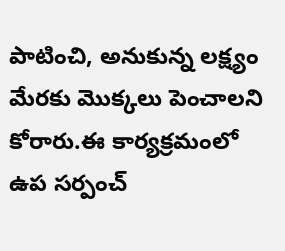పాటించి, అనుకున్న లక్ష్యం మేరకు మొక్కలు పెంచాలని కోరారు.ఈ కార్యక్రమంలో ఉప సర్పంచ్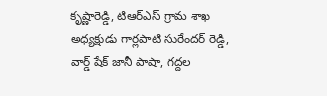కృష్ణారెడ్డి, టిఆర్ఎస్ గ్రామ శాఖ అధ్యక్షుడు గార్లపాటి సురేందర్ రెడ్డి, వార్డ్ షేక్ జానీ పాషా, గద్దల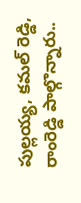పుల్లయ్య, కమల్ రెడ్డి, రాంరెడ్డి పాల్గొన్నారు..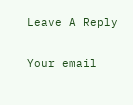Leave A Reply

Your email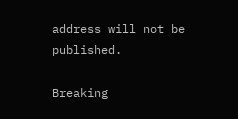address will not be published.

Breaking